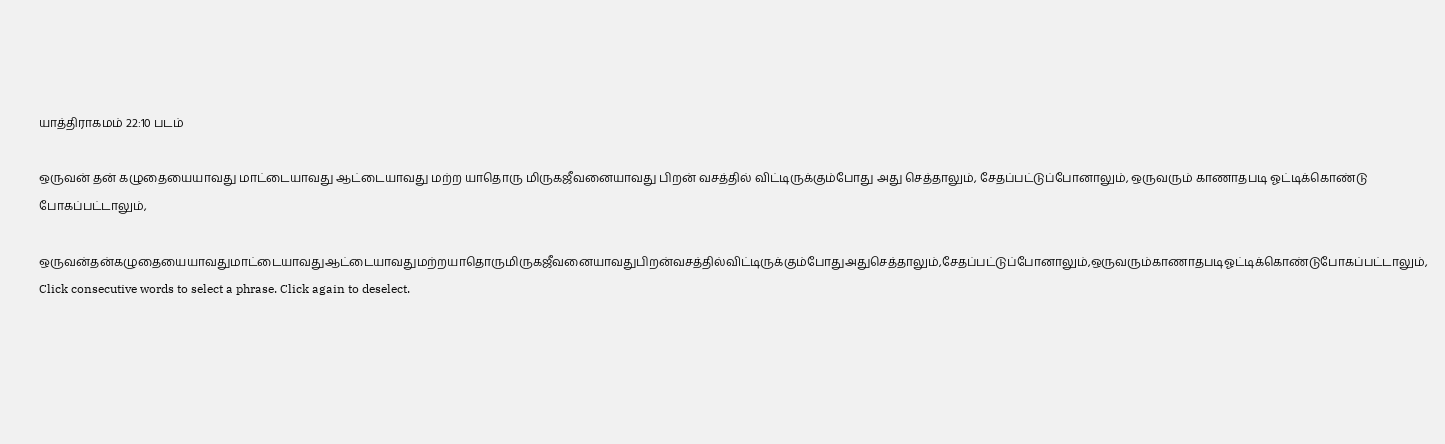யாத்திராகமம் 22:10 படம்

ஒருவன் தன் கழுதையையாவது மாட்டையாவது ஆட்டையாவது மற்ற யாதொரு மிருகஜீவனையாவது பிறன் வசத்தில் விட்டிருக்கும்போது அது செத்தாலும், சேதப்பட்டுப்போனாலும், ஒருவரும் காணாதபடி ஓட்டிக்கொண்டு போகப்பட்டாலும்,

ஒருவன்தன்கழுதையையாவதுமாட்டையாவதுஆட்டையாவதுமற்றயாதொருமிருகஜீவனையாவதுபிறன்வசத்தில்விட்டிருக்கும்போதுஅதுசெத்தாலும்,சேதப்பட்டுப்போனாலும்,ஒருவரும்காணாதபடிஓட்டிக்கொண்டுபோகப்பட்டாலும்,
Click consecutive words to select a phrase. Click again to deselect.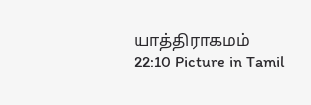யாத்திராகமம் 22:10 Picture in Tamil